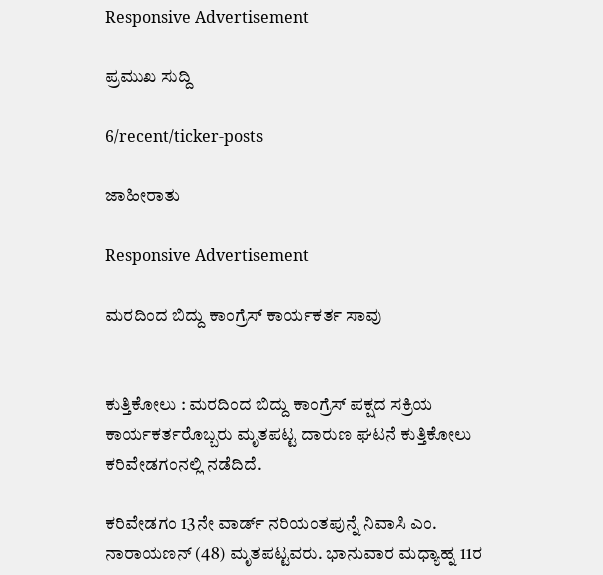Responsive Advertisement

ಪ್ರಮುಖ ಸುದ್ದಿ

6/recent/ticker-posts

ಜಾಹೀರಾತು

Responsive Advertisement

ಮರದಿಂದ ಬಿದ್ದು ಕಾಂಗ್ರೆಸ್ ಕಾರ್ಯಕರ್ತ ಸಾವು


ಕುತ್ತಿಕೋಲು : ಮರದಿಂದ ಬಿದ್ದು ಕಾಂಗ್ರೆಸ್ ಪಕ್ಷದ ಸಕ್ರಿಯ ಕಾರ್ಯಕರ್ತರೊಬ್ಬರು ಮೃತಪಟ್ಟ ದಾರುಣ ಘಟನೆ ಕುತ್ತಿಕೋಲು ಕರಿವೇಡಗಂನಲ್ಲಿ ನಡೆದಿದೆ.

ಕರಿವೇಡಗಂ 13ನೇ ವಾರ್ಡ್ ನರಿಯಂತಪುನ್ನೆ ನಿವಾಸಿ ಎಂ. ನಾರಾಯಣನ್ (48) ಮೃತಪಟ್ಟವರು. ಭಾನುವಾರ ಮಧ್ಯಾಹ್ನ 11ರ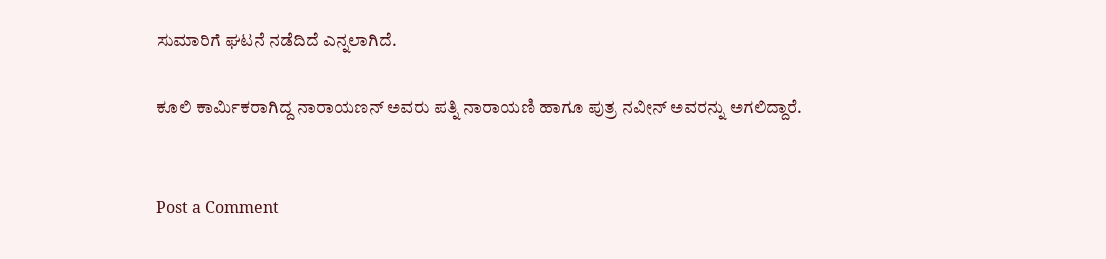ಸುಮಾರಿಗೆ ಘಟನೆ ನಡೆದಿದೆ ಎನ್ನಲಾಗಿದೆ.

ಕೂಲಿ ಕಾರ್ಮಿಕರಾಗಿದ್ದ ನಾರಾಯಣನ್ ಅವರು ಪತ್ನಿ ನಾರಾಯಣಿ ಹಾಗೂ ಪುತ್ರ ನವೀನ್ ಅವರನ್ನು ಅಗಲಿದ್ದಾರೆ.


Post a Comment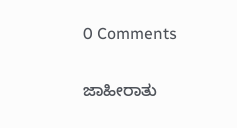0 Comments

ಜಾಹೀರಾತು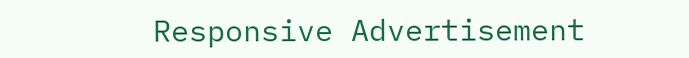Responsive Advertisement